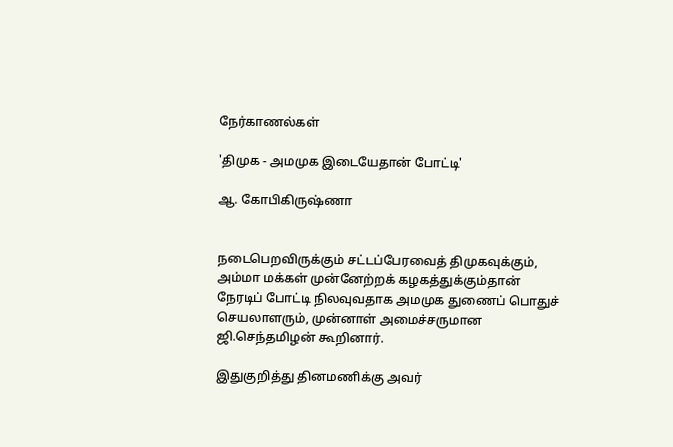நேர்காணல்கள்

'திமுக - அமமுக இடையேதான் போட்டி'

ஆ. கோபிகிருஷ்ணா


நடைபெறவிருக்கும் சட்டப்பேரவைத் திமுகவுக்கும், அம்மா மக்கள் முன்னேற்றக் கழகத்துக்கும்தான் நேரடிப் போட்டி நிலவுவதாக அமமுக துணைப் பொதுச் செயலாளரும், முன்னாள் அமைச்சருமான ஜி.செந்தமிழன் கூறினார்.

இதுகுறித்து தினமணிக்கு அவர்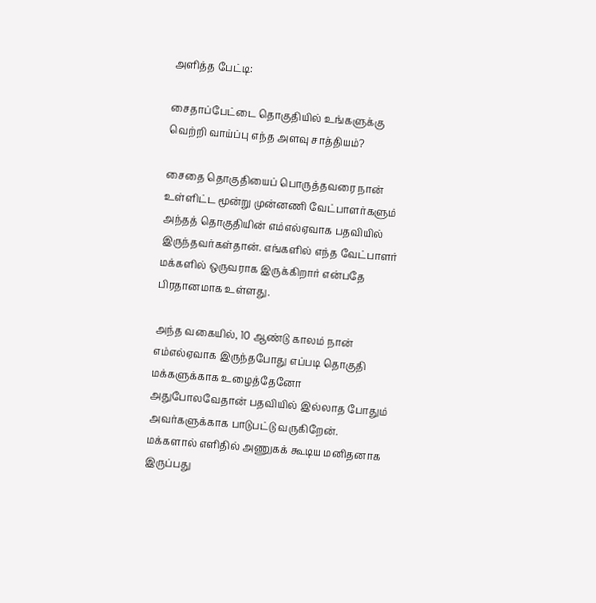அளித்த பேட்டி:

சைதாப்பேட்டை தொகுதியில் உங்களுக்கு வெற்றி வாய்ப்பு எந்த அளவு சாத்தியம்?

சைதை தொகுதியைப் பொருத்தவரை நான் உள்ளிட்ட மூன்று முன்னணி வேட்பாளர்களும் அந்தத் தொகுதியின் எம்எல்ஏவாக பதவியில் இருந்தவர்கள்தான். எங்களில் எந்த வேட்பாளர் மக்களில் ஒருவராக இருக்கிறார் என்பதே பிரதானமாக உள்ளது.

அந்த வகையில், 10 ஆண்டு காலம் நான் எம்எல்ஏவாக இருந்தபோது எப்படி தொகுதி மக்களுக்காக உழைத்தேனோ அதுபோலவேதான் பதவியில் இல்லாத போதும் அவர்களுக்காக பாடுபட்டு வருகிறேன். மக்களால் எளிதில் அணுகக் கூடிய மனிதனாக இருப்பது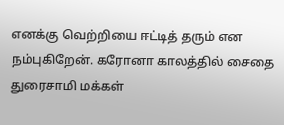எனக்கு வெற்றியை ஈட்டித் தரும் என நம்புகிறேன். கரோனா காலத்தில் சைதை துரைசாமி மக்கள்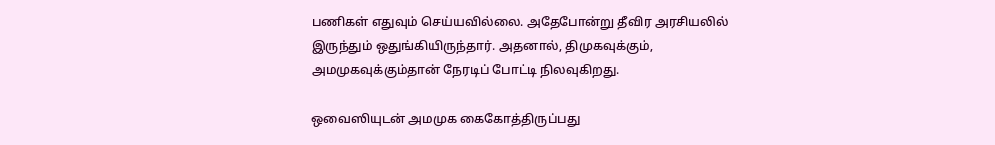பணிகள் எதுவும் செய்யவில்லை. அதேபோன்று தீவிர அரசியலில் இருந்தும் ஒதுங்கியிருந்தார். அதனால், திமுகவுக்கும், அமமுகவுக்கும்தான் நேரடிப் போட்டி நிலவுகிறது.

ஒவைஸியுடன் அமமுக கைகோத்திருப்பது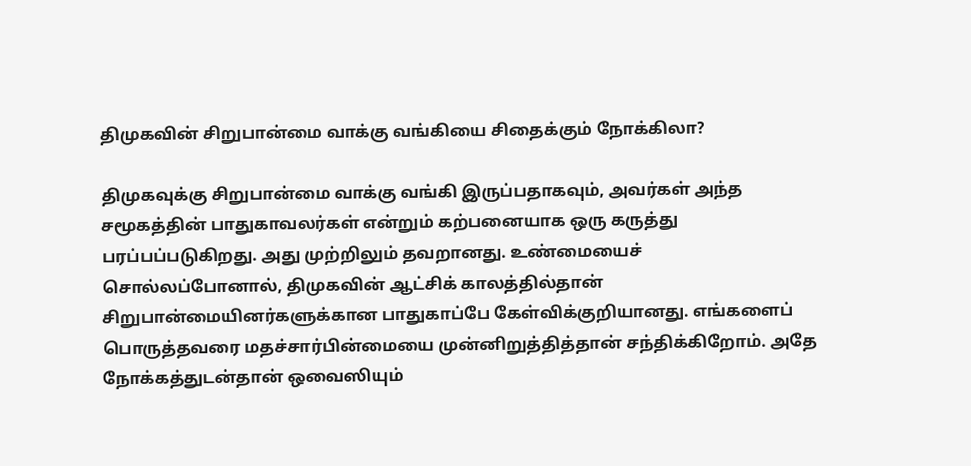திமுகவின் சிறுபான்மை வாக்கு வங்கியை சிதைக்கும் நோக்கிலா?

திமுகவுக்கு சிறுபான்மை வாக்கு வங்கி இருப்பதாகவும், அவர்கள் அந்த சமூகத்தின் பாதுகாவலர்கள் என்றும் கற்பனையாக ஒரு கருத்து பரப்பப்படுகிறது. அது முற்றிலும் தவறானது. உண்மையைச் சொல்லப்போனால், திமுகவின் ஆட்சிக் காலத்தில்தான் சிறுபான்மையினர்களுக்கான பாதுகாப்பே கேள்விக்குறியானது. எங்களைப் பொருத்தவரை மதச்சார்பின்மையை முன்னிறுத்தித்தான் சந்திக்கிறோம். அதே நோக்கத்துடன்தான் ஒவைஸியும்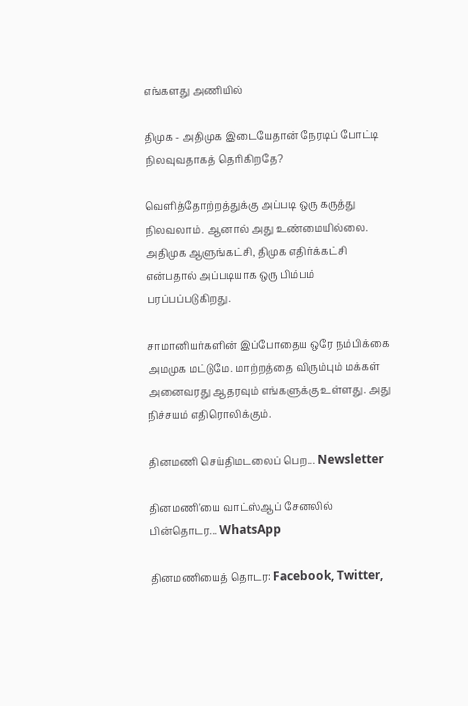எங்களது அணியில்

திமுக - அதிமுக இடையேதான் நேரடிப் போட்டி நிலவுவதாகத் தெரிகிறதே?

வெளித்தோற்றத்துக்கு அப்படி ஒரு கருத்து நிலவலாம். ஆனால் அது உண்மையில்லை. அதிமுக ஆளுங்கட்சி, திமுக எதிர்க்கட்சி என்பதால் அப்படியாக ஒரு பிம்பம் பரப்பப்படுகிறது.

சாமானியர்களின் இப்போதைய ஒரே நம்பிக்கை அமமுக மட்டுமே. மாற்றத்தை விரும்பும் மக்கள் அனைவரது ஆதரவும் எங்களுக்கு உள்ளது. அது நிச்சயம் எதிரொலிக்கும்.

தினமணி செய்திமடலைப் பெற... Newsletter

தினமணி'யை வாட்ஸ்ஆப் சேனலில் பின்தொடர... WhatsApp

தினமணியைத் தொடர: Facebook, Twitter,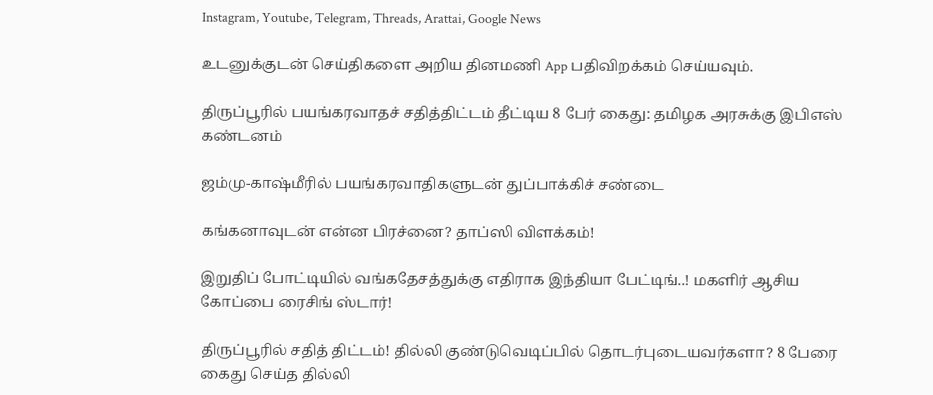Instagram, Youtube, Telegram, Threads, Arattai, Google News

உடனுக்குடன் செய்திகளை அறிய தினமணி App பதிவிறக்கம் செய்யவும்.

திருப்பூரில் பயங்கரவாதச் சதித்திட்டம் தீட்டிய 8 பேர் கைது: தமிழக அரசுக்கு இபிஎஸ் கண்டனம்

ஜம்மு-காஷ்மீரில் பயங்கரவாதிகளுடன் துப்பாக்கிச் சண்டை

கங்கனாவுடன் என்ன பிரச்னை? தாப்ஸி விளக்கம்!

இறுதிப் போட்டியில் வங்கதேசத்துக்கு எதிராக இந்தியா பேட்டிங்..! மகளிர் ஆசிய கோப்பை ரைசிங் ஸ்டார்!

திருப்பூரில் சதித் திட்டம்! தில்லி குண்டுவெடிப்பில் தொடர்புடையவர்களா? 8 பேரை கைது செய்த தில்லி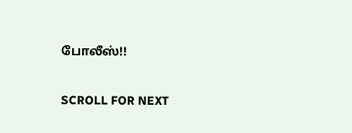போலீஸ்!!

SCROLL FOR NEXT